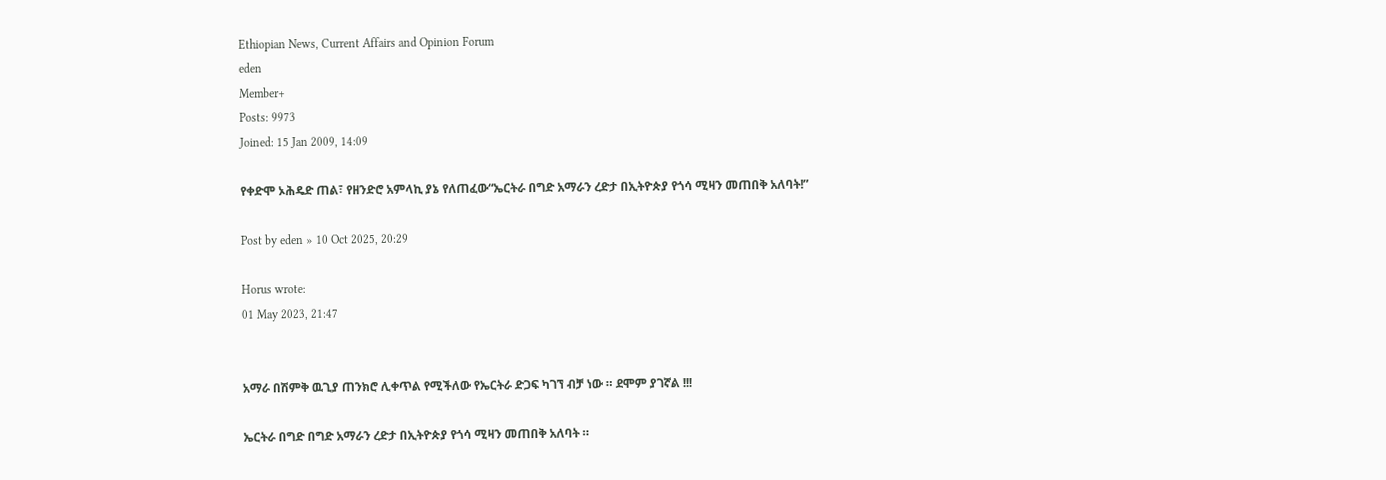Ethiopian News, Current Affairs and Opinion Forum
eden
Member+
Posts: 9973
Joined: 15 Jan 2009, 14:09

የቀድሞ ኦሕዴድ ጠል፣ የዘንድሮ አምላኪ ያኔ የለጠፈው“ኤርትራ በግድ አማራን ረድታ በኢትዮጵያ የጎሳ ሚዛን መጠበቅ አለባት!”

Post by eden » 10 Oct 2025, 20:29

Horus wrote:
01 May 2023, 21:47


አማራ በሽምቅ ዉጊያ ጠንክሮ ሊቀጥል የሚችለው የኤርትራ ድጋፍ ካገኘ ብቻ ነው ። ደሞም ያገኛል !!!

ኤርትራ በግድ በግድ አማራን ረድታ በኢትዮጵያ የጎሳ ሚዛን መጠበቅ አለባት ።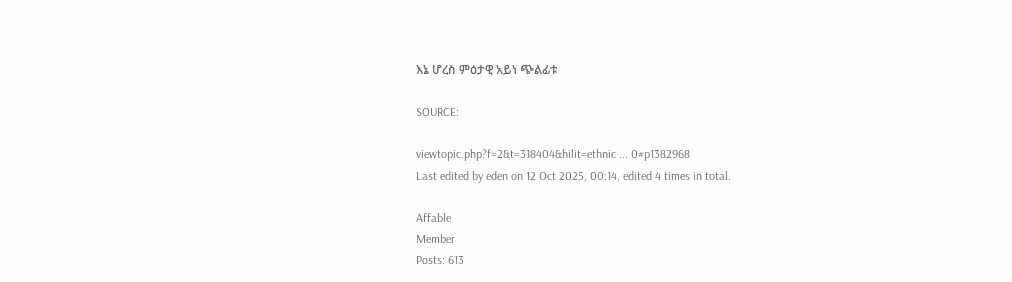እኔ ሆረስ ምዕታዊ አይነ ጭልፊቱ

SOURCE:

viewtopic.php?f=2&t=318404&hilit=ethnic ... 0#p1382968
Last edited by eden on 12 Oct 2025, 00:14, edited 4 times in total.

Affable
Member
Posts: 613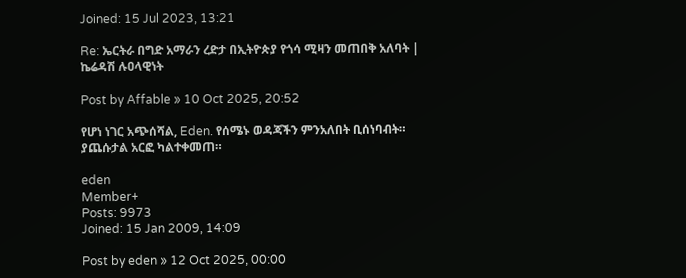Joined: 15 Jul 2023, 13:21

Re: ኤርትራ በግድ አማራን ረድታ በኢትዮጵያ የጎሳ ሚዛን መጠበቅ አለባት | ኬሬዳሽ ሉዐላዊነት

Post by Affable » 10 Oct 2025, 20:52

የሆነ ነገር አጭሰሻል, Eden. የሰሜኑ ወዳጃችን ምንአለበት ቢሰነባብት። ያጨሱታል አርፎ ካልተቀመጠ።

eden
Member+
Posts: 9973
Joined: 15 Jan 2009, 14:09

Post by eden » 12 Oct 2025, 00:00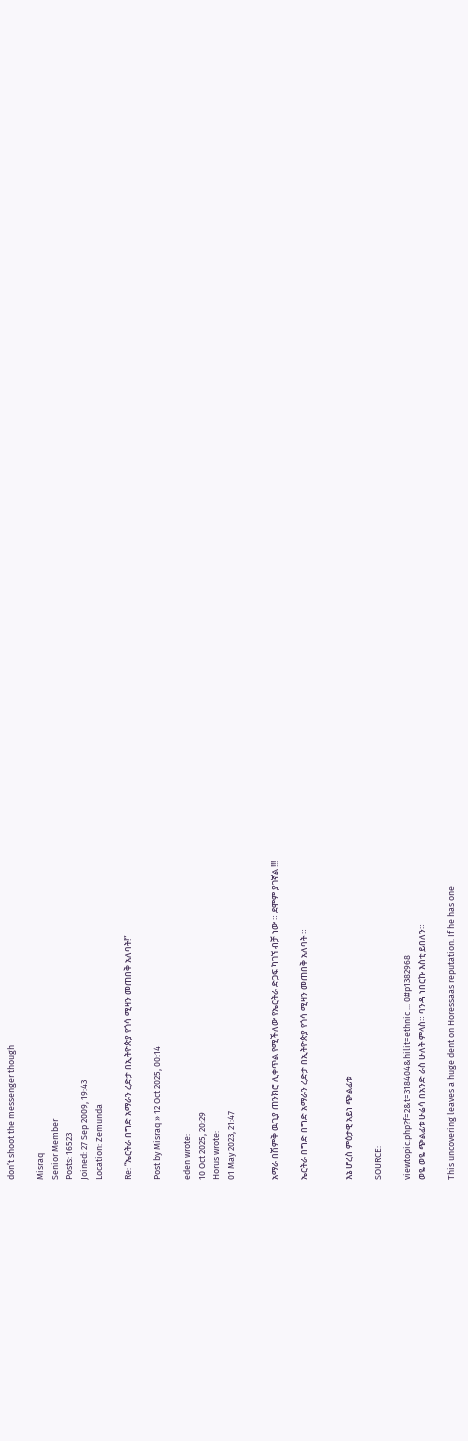don’t shoot the messenger though

Misraq
Senior Member
Posts: 16523
Joined: 27 Sep 2009, 19:43
Location: Zemunda

Re: “ኤርትራ በግድ አማራን ረድታ በኢትዮጵያ የጎሳ ሚዛን መጠበቅ አለባት!”

Post by Misraq » 12 Oct 2025, 00:14

eden wrote:
10 Oct 2025, 20:29
Horus wrote:
01 May 2023, 21:47


አማራ በሽምቅ ዉጊያ ጠንክሮ ሊቀጥል የሚችለው የኤርትራ ድጋፍ ካገኘ ብቻ ነው ። ደሞም ያገኛል !!!

ኤርትራ በግድ በግድ አማራን ረድታ በኢትዮጵያ የጎሳ ሚዛን መጠበቅ አለባት ።


እኔ ሆረስ ምዕታዊ አይነ ጭልፊቱ

SOURCE:

viewtopic.php?f=2&t=318404&hilit=ethnic ... 0#p1382968
ወዬ ወዬ ጭልፊቱ ሁሬሳ በአንድ ራስ ሁለት ምላስ። ባንዳ ነበርኩ እስቲ ይበለን።

This uncovering leaves a huge dent on Horessaas reputation. If he has one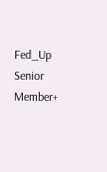Fed_Up
Senior Member+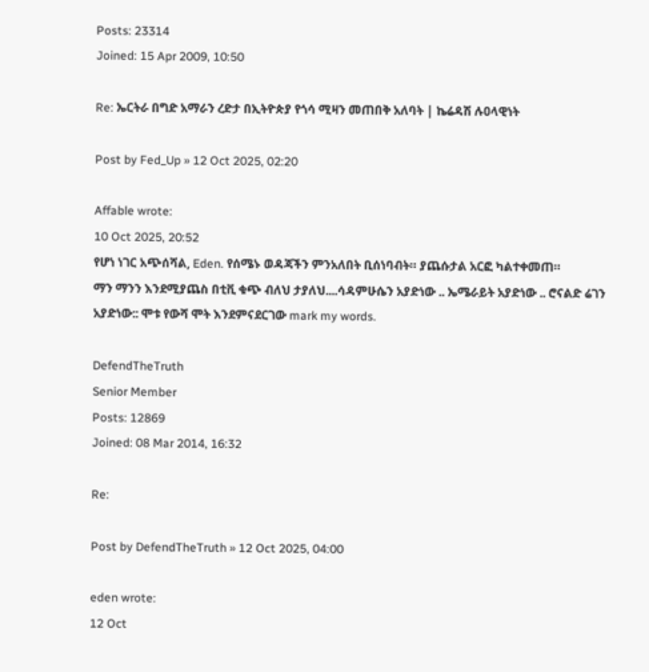Posts: 23314
Joined: 15 Apr 2009, 10:50

Re: ኤርትራ በግድ አማራን ረድታ በኢትዮጵያ የጎሳ ሚዛን መጠበቅ አለባት | ኬሬዳሽ ሉዐላዊነት

Post by Fed_Up » 12 Oct 2025, 02:20

Affable wrote:
10 Oct 2025, 20:52
የሆነ ነገር አጭሰሻል, Eden. የሰሜኑ ወዳጃችን ምንአለበት ቢሰነባብት። ያጨሱታል አርፎ ካልተቀመጠ።
ማን ማንን እንደሚያጨስ በቲቪ ቁጭ ብለህ ታያለህ....ሳዳምሁሴን አያድነው .. ኤሜራይት አያድነው .. ሮናልድ ሬገን አያድነው:: ሞቱ የውሻ ሞት እንደምናደርገው mark my words.

DefendTheTruth
Senior Member
Posts: 12869
Joined: 08 Mar 2014, 16:32

Re:

Post by DefendTheTruth » 12 Oct 2025, 04:00

eden wrote:
12 Oct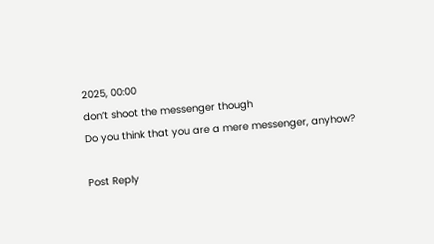2025, 00:00
don’t shoot the messenger though
Do you think that you are a mere messenger, anyhow?

Post Reply